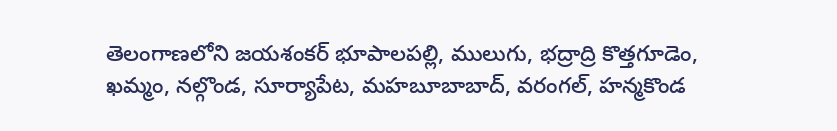తెలంగాణలోని జయశంకర్ భూపాలపల్లి, ములుగు, భద్రాద్రి కొత్తగూడెం, ఖమ్మం, నల్గొండ, సూర్యాపేట, మహబూబాబాద్, వరంగల్, హన్మకొండ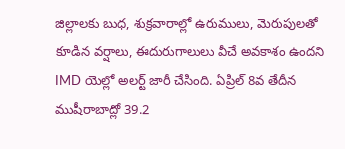జిల్లాలకు బుధ, శుక్రవారాల్లో ఉరుములు, మెరుపులతో కూడిన వర్షాలు, ఈదురుగాలులు వీచే అవకాశం ఉందని IMD యెల్లో అలర్ట్ జారీ చేసింది. ఏప్రిల్ 8వ తేదీన ముషీరాబాద్లో 39.2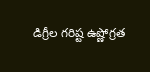డిగ్రీల గరిష్ట ఉష్ణోగ్రత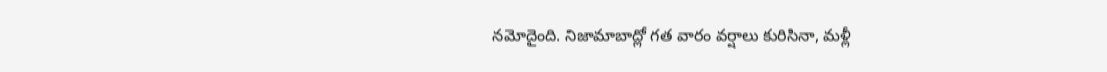నమోదైంది. నిజామాబాద్లో గత వారం వర్షాలు కురిసినా, మళ్లీ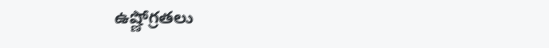ఉష్ణోగ్రతలు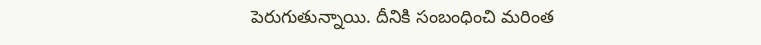పెరుగుతున్నాయి. దీనికి సంబంధించి మరింత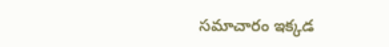సమాచారం ఇక్కడ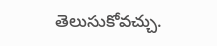తెలుసుకోవచ్చు.